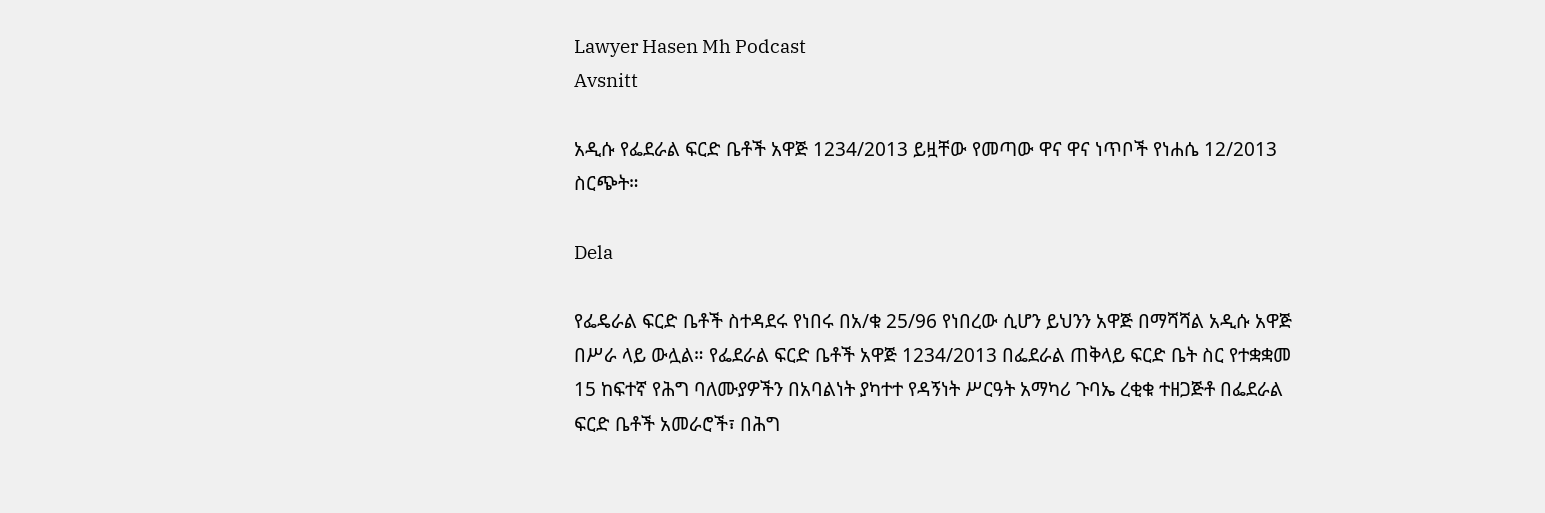Lawyer Hasen Mh Podcast
Avsnitt

አዲሱ የፌደራል ፍርድ ቤቶች አዋጅ 1234/2013 ይዟቸው የመጣው ዋና ዋና ነጥቦች የነሐሴ 12/2013 ስርጭት።

Dela

የፌዴራል ፍርድ ቤቶች ስተዳደሩ የነበሩ በአ/ቁ 25/96 የነበረው ሲሆን ይህንን አዋጅ በማሻሻል አዲሱ አዋጅ በሥራ ላይ ውሏል። የፌደራል ፍርድ ቤቶች አዋጅ 1234/2013 በፌደራል ጠቅላይ ፍርድ ቤት ስር የተቋቋመ 15 ከፍተኛ የሕግ ባለሙያዎችን በአባልነት ያካተተ የዳኝነት ሥርዓት አማካሪ ጉባኤ ረቂቁ ተዘጋጅቶ በፌደራል ፍርድ ቤቶች አመራሮች፣ በሕግ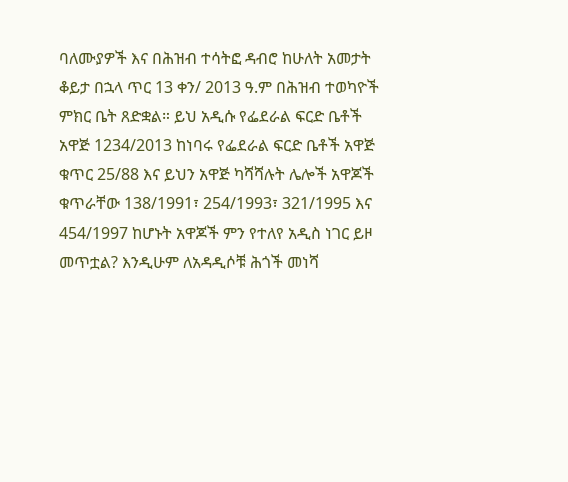ባለሙያዎች እና በሕዝብ ተሳትፎ ዳብሮ ከሁለት አመታት ቆይታ በኋላ ጥር 13 ቀን/ 2013 ዓ.ም በሕዝብ ተወካዮች ምክር ቤት ጸድቋል። ይህ አዲሱ የፌደራል ፍርድ ቤቶች አዋጅ 1234/2013 ከነባሩ የፌደራል ፍርድ ቤቶች አዋጅ ቁጥር 25/88 እና ይህን አዋጅ ካሻሻሉት ሌሎች አዋጆች ቁጥራቸው 138/1991፣ 254/1993፣ 321/1995 እና 454/1997 ከሆኑት አዋጆች ምን የተለየ አዲስ ነገር ይዞ መጥቷል? እንዲሁም ለአዳዲሶቹ ሕጎች መነሻ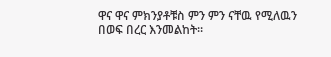ዋና ዋና ምክንያቶቹስ ምን ምን ናቸዉ የሚለዉን በወፍ በረር እንመልከት።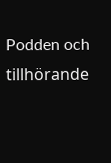Podden och tillhörande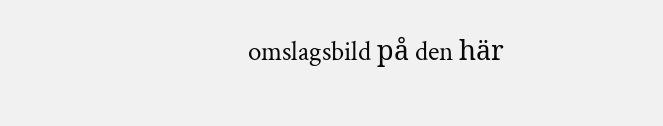omslagsbild på den här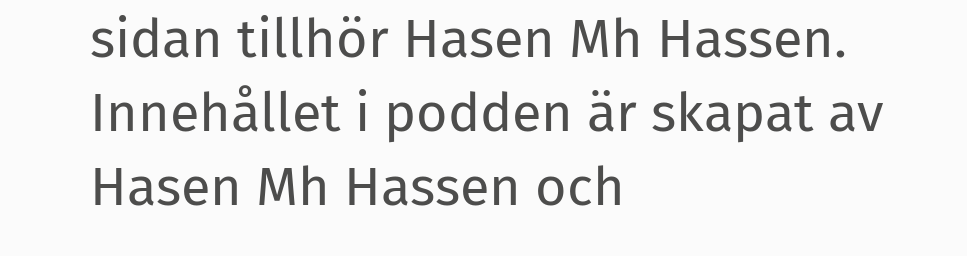sidan tillhör Hasen Mh Hassen. Innehållet i podden är skapat av Hasen Mh Hassen och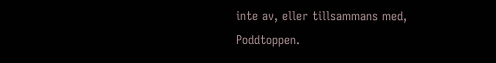inte av, eller tillsammans med, Poddtoppen.